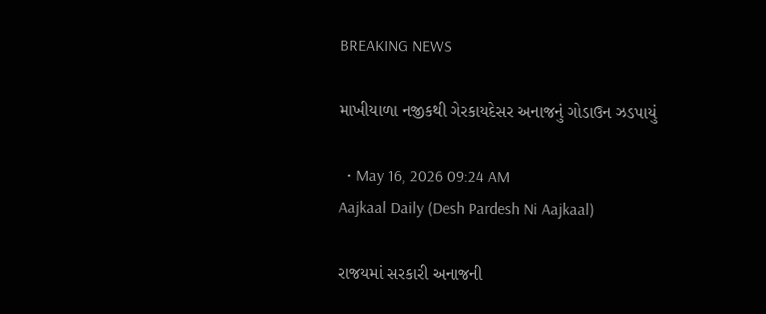BREAKING NEWS

માખીયાળા નજીકથી ગેરકાયદેસર અનાજનું ગોડાઉન ઝડપાયું

  • May 16, 2026 09:24 AM
Aajkaal Daily (Desh Pardesh Ni Aajkaal)

રાજયમાં સરકારી અનાજની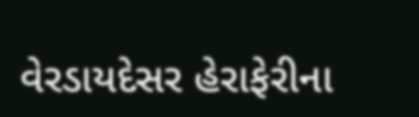વેરડાયદેસર હેરાફેરીના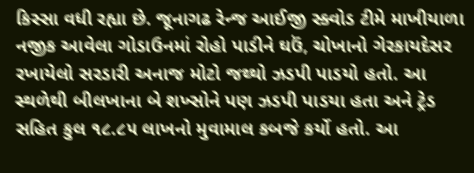કિસ્સા વધી રહ્યા છે. જૂનાગઢ રેન્જ આઈજી સ્ક્વોડ ટીમે માખીયાળા નજીક આવેલા ગોડાઉનમાં રોહો પાડીને ઘઉં, ચોખાનો ગેરકાયદેસર રખાયેલો સરડારી અનાજ મોટો જથ્થો ઝડપી પાડયો હતો. આ સ્થળેથી બીલખાના બે શખ્સોને પણ ઝડપી પાડયા હતા અને ટ્રેડ સહિત કુલ ૧૮.૮૫ લાખનો મુવામાલ કબજે કર્યો હતો. આ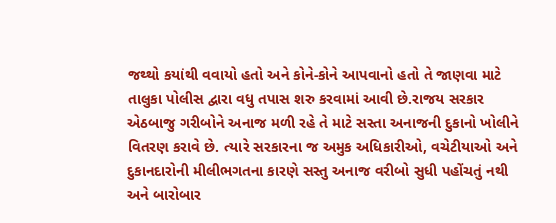જથ્થો કયાંથી વવાયો હતો અને કોને-કોને આપવાનો હતો તે જાણવા માટે તાલુકા પોલીસ દ્વારા વધુ તપાસ શરુ કરવામાં આવી છે.રાજય સરકાર એઠબાજુ ગરીબોને અનાજ મળી રહે તે માટે સસ્તા અનાજની દુકાનો ખોલીને વિતરણ કરાવે છે. ત્યારે સરકારના જ અમુક અધિકારીઓ, વચેટીયાઓ અને દુકાનદારોની મીલીભગતના કારણે સસ્તુ અનાજ વરીબો સુધી પહોંચતું નથી અને બારોબાર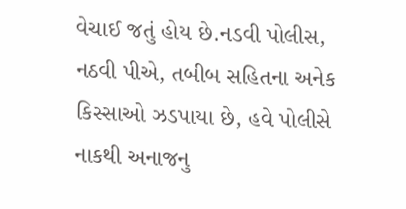વેચાઈ જતું હોય છે.નડવી પોલીસ, નઠવી પીએ, તબીબ સહિતના અનેક કિસ્સાઓ ઝડપાયા છે, હવે પોલીસે નાકથી અનાજનુ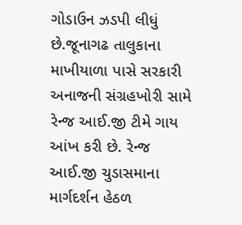ગોડાઉન ઝડપી લીધું છે.જૂનાગઢ તાલુકાના માખીયાળા પાસે સરકારી અનાજની સંગ્રહખોરી સામે રેન્જ આઈ.જી ટીમે ગાય આંખ કરી છે. રેન્જ આઈ.જી ચુડાસમાના માર્ગદર્શન હેઠળ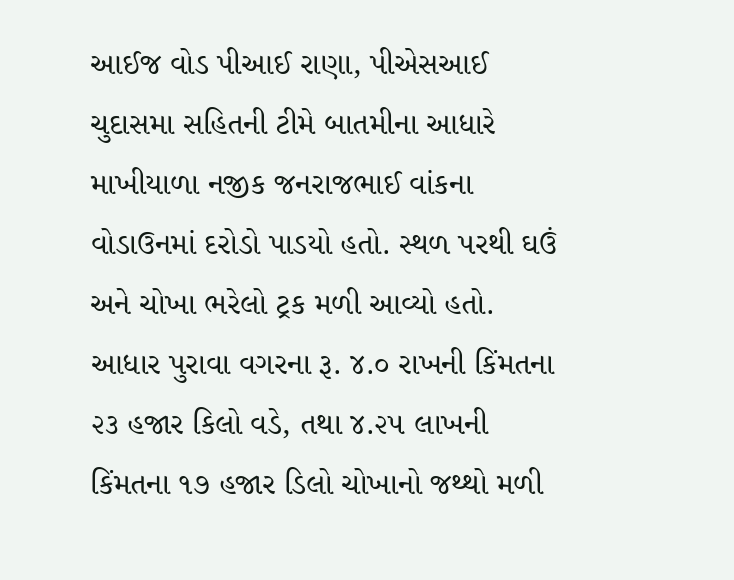આઈજ વોડ પીઆઈ રાણા, પીએસઆઈ ચુદાસમા સહિતની ટીમે બાતમીના આધારે માખીયાળા નજીક જનરાજભાઈ વાંકના વોડાઉનમાં દરોડો પાડયો હતો. સ્થળ પરથી ઘઉં અને ચોખા ભરેલો ટ્રક મળી આવ્યો હતો. આધાર પુરાવા વગરના રૂ. ૪.૦ રાખની કિંમતના ૨૩ હજાર કિલો વડે, તથા ૪.૨૫ લાખની કિંમતના ૧૭ હજાર ડિલો ચોખાનો જથ્થો મળી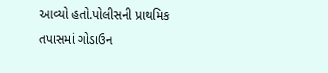આવ્યો હતો.પોલીસની પ્રાથમિક તપાસમાં ગોડાઉન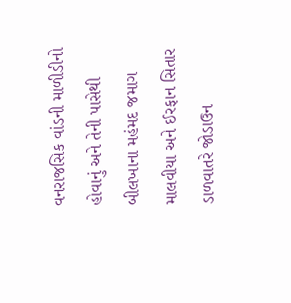વનરાજસિક વાંડની માળીડીનો હોવાનું અને તેની પાસેથી બીલખાના મહંમદ જમાગ માલવીયા અને ઈરફાન સિતાર ડાળવાતરે જોડાઉન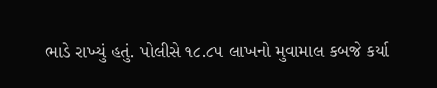ભાડે રાખ્યું હતું. પોલીસે ૧૮.૮૫ લાખનો મુવામાલ કબજે કર્યા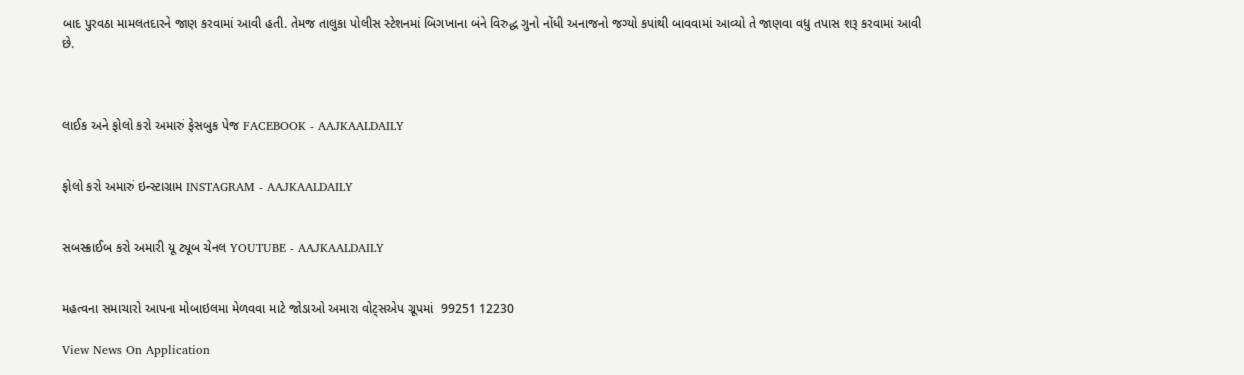બાદ પુરવઠા મામલતદારને જાણ કરવામાં આવી હતી. તેમજ તાલુકા પોલીસ સ્ટેશનમાં બિગખાના બંને વિરુદ્ધ ગુનો નોંધી અનાજનો જગ્યો કપાંથી બાવવામાં આવ્યો તે જાણવા વધુ તપાસ શરૂ કરવામાં આવી છે.



લાઈક અને ફોલો કરો અમારું ફેસબુક પેજ FACEBOOK - AAJKAALDAILY


ફોલો કરો અમારું ઇન્સ્ટાગ્રામ INSTAGRAM - AAJKAALDAILY


સબસ્ક્રાઈબ કરો અમારી યૂ ટ્યૂબ ચેનલ YOUTUBE - AAJKAALDAILY


મહત્વના સમાચારો આપના મોબાઇલમા મેળવવા માટે જોડાઓ અમારા વોટ્સએપ ગ્રૂપમાં  99251 12230

View News On Application